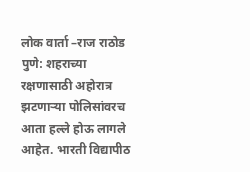लोक वार्ता –राज राठोड
पुणे: शहराच्या रक्षणासाठी अहोरात्र झटणाऱ्या पोलिसांवरच आता हल्ले होऊ लागले आहेत. भारती विद्यापीठ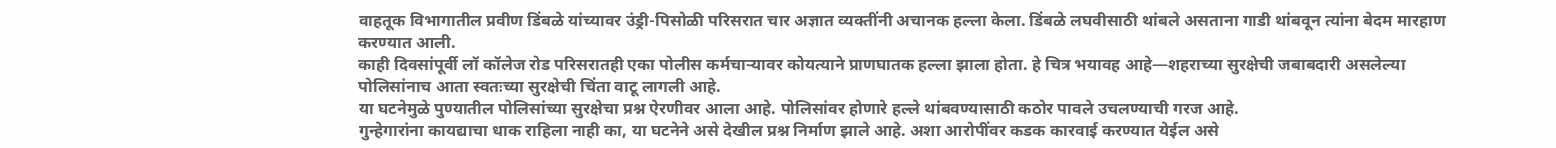वाहतूक विभागातील प्रवीण डिंबळे यांच्यावर उंड्री-पिसोळी परिसरात चार अज्ञात व्यक्तींनी अचानक हल्ला केला. डिंबळे लघवीसाठी थांबले असताना गाडी थांबवून त्यांना बेदम मारहाण करण्यात आली.
काही दिवसांपूर्वी लॉ कॉलेज रोड परिसरातही एका पोलीस कर्मचाऱ्यावर कोयत्याने प्राणघातक हल्ला झाला होता. हे चित्र भयावह आहे—शहराच्या सुरक्षेची जबाबदारी असलेल्या पोलिसांनाच आता स्वतःच्या सुरक्षेची चिंता वाटू लागली आहे.
या घटनेमुळे पुण्यातील पोलिसांच्या सुरक्षेचा प्रश्न ऐरणीवर आला आहे. पोलिसांवर होणारे हल्ले थांबवण्यासाठी कठोर पावले उचलण्याची गरज आहे.
गुन्हेगारांना कायद्याचा धाक राहिला नाही का, या घटनेने असे देखील प्रश्न निर्माण झाले आहे. अशा आरोपींवर कडक कारवाई करण्यात येईल असे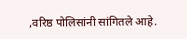,वरिष्ठ पोलिसांनी सांगितले आहे.